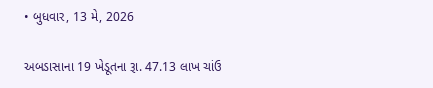• બુધવાર, 13 મે, 2026

અબડાસાના 19 ખેડૂતના રૂા. 47.13 લાખ ચાંઉ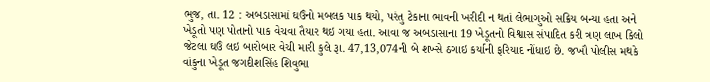ભુજ, તા. 12 : અબડાસામાં ઘઉંનો મબલક પાક થયો, પરંતુ ટેકાના ભાવની ખરીદી ન થતાં લેભાગુઓ સક્રિય બન્યા હતા અને ખેડૂતો પણ પોતાનો પાક વેચવા તૈયાર થઇ ગયા હતા. આવા જ અબડાસાના 19 ખેડૂતનો વિશ્વાસ સંપાદિત કરી ત્રણ લાખ કિલો જેટલા ઘઉં લઇ બારોબાર વેચી મારી કુલે રૂા. 47,13,074ની બે શખ્સે ઠગાઇ કર્યાની ફરિયાદ નોંધાઇ છે. જખૌ પોલીસ મથકે વાંકુના ખેડૂત જગદીશસિંહ શિવુભા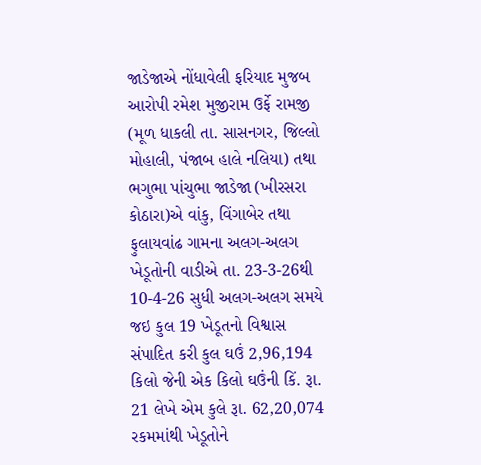જાડેજાએ નોંધાવેલી ફરિયાદ મુજબ આરોપી રમેશ મુજીરામ ઉર્ફે રામજી (મૂળ ધાકલી તા. સાસનગર, જિલ્લો મોહાલી, પંજાબ હાલે નલિયા) તથા ભગુભા પાંચુભા જાડેજા (ખીરસરા કોઠારા)એ વાંકુ, વિંગાબેર તથા ફુલાયવાંઢ ગામના અલગ-અલગ ખેડૂતોની વાડીએ તા. 23-3-26થી 10-4-26 સુધી અલગ-અલગ સમયે જઇ કુલ 19 ખેડૂતનો વિશ્વાસ સંપાદિત કરી કુલ ઘઉં 2,96,194 કિલો જેની એક કિલો ઘઉંની કિં. રૂા. 21 લેખે એમ કુલે રૂા. 62,20,074 રકમમાંથી ખેડૂતોને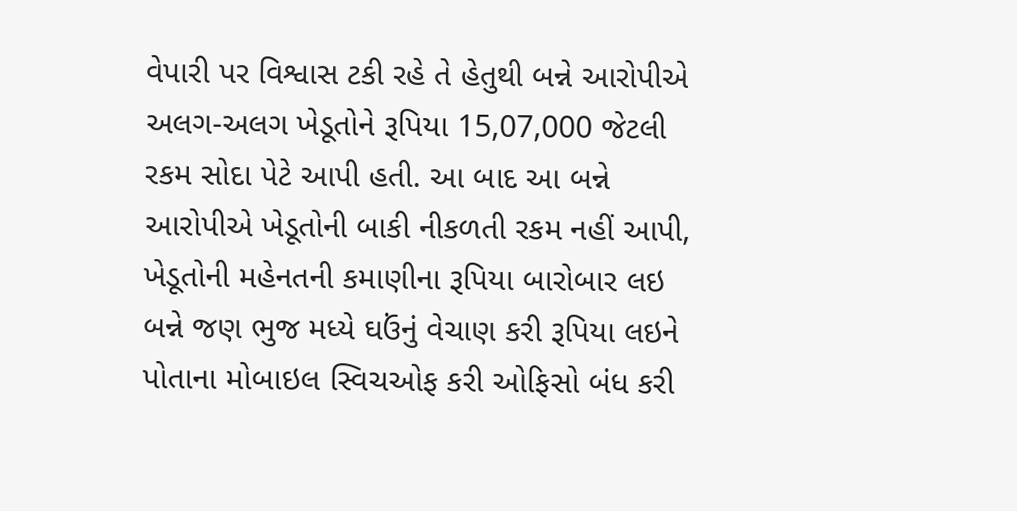વેપારી પર વિશ્વાસ ટકી રહે તે હેતુથી બન્ને આરોપીએ અલગ-અલગ ખેડૂતોને રૂપિયા 15,07,000 જેટલી રકમ સોદા પેટે આપી હતી. આ બાદ આ બન્ને આરોપીએ ખેડૂતોની બાકી નીકળતી રકમ નહીં આપી, ખેડૂતોની મહેનતની કમાણીના રૂપિયા બારોબાર લઇ બન્ને જણ ભુજ મધ્યે ઘઉંનું વેચાણ કરી રૂપિયા લઇને પોતાના મોબાઇલ સ્વિચઓફ કરી ઓફિસો બંધ કરી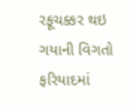રફૂચક્કર થઇ ગયાની વિગતો ફરિયાદમાં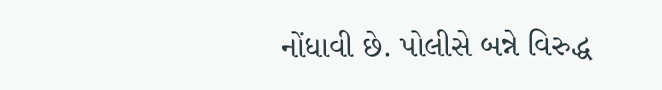નોંધાવી છે. પોલીસે બન્ને વિરુદ્ધ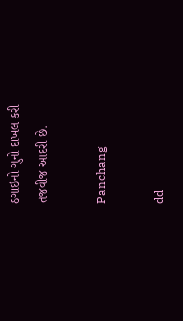ઠગાઇનો ગુનો દાખલ કરી તજવીજ આદરી છે.

Panchang

dd